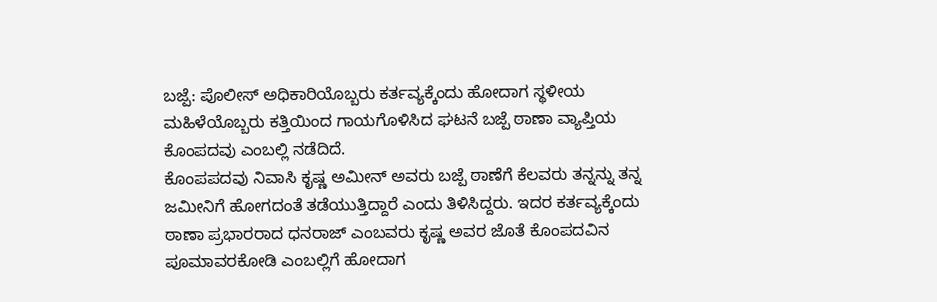ಬಜ್ಪೆ: ಪೊಲೀಸ್ ಅಧಿಕಾರಿಯೊಬ್ಬರು ಕರ್ತವ್ಯಕ್ಕೆಂದು ಹೋದಾಗ ಸ್ಥಳೀಯ ಮಹಿಳೆಯೊಬ್ಬರು ಕತ್ತಿಯಿಂದ ಗಾಯಗೊಳಿಸಿದ ಘಟನೆ ಬಜ್ಪೆ ಠಾಣಾ ವ್ಯಾಪ್ತಿಯ ಕೊಂಪದವು ಎಂಬಲ್ಲಿ ನಡೆದಿದೆ.
ಕೊಂಪಪದವು ನಿವಾಸಿ ಕೃಷ್ಣ ಅಮೀನ್ ಅವರು ಬಜ್ಪೆ ಠಾಣೆಗೆ ಕೆಲವರು ತನ್ನನ್ನು ತನ್ನ ಜಮೀನಿಗೆ ಹೋಗದಂತೆ ತಡೆಯುತ್ತಿದ್ದಾರೆ ಎಂದು ತಿಳಿಸಿದ್ದರು. ಇದರ ಕರ್ತವ್ಯಕ್ಕೆಂದು ಠಾಣಾ ಪ್ರಭಾರರಾದ ಧನರಾಜ್ ಎಂಬವರು ಕೃಷ್ಣ ಅವರ ಜೊತೆ ಕೊಂಪದವಿನ ಪೂಮಾವರಕೋಡಿ ಎಂಬಲ್ಲಿಗೆ ಹೋದಾಗ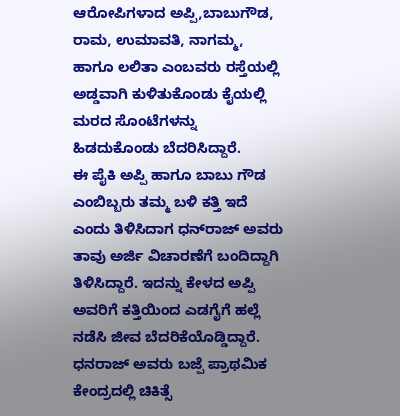ಆರೋಪಿಗಳಾದ ಅಪ್ಪಿ,ಬಾಬುಗೌಡ, ರಾಮ, ಉಮಾವತಿ, ನಾಗಮ್ಮ, ಹಾಗೂ ಲಲಿತಾ ಎಂಬವರು ರಸ್ತೆಯಲ್ಲಿ ಅಡ್ಡವಾಗಿ ಕುಳಿತುಕೊಂಡು ಕೈಯಲ್ಲಿ ಮರದ ಸೊಂಟೆಗಳನ್ನು ಹಿಡದುಕೊಂಡು ಬೆದರಿಸಿದ್ದಾರೆ.
ಈ ಪೈಕಿ ಅಪ್ಪಿ ಹಾಗೂ ಬಾಬು ಗೌಡ ಎಂಬಿಬ್ಬರು ತಮ್ಮ ಬಳಿ ಕತ್ತಿ ಇದೆ ಎಂದು ತಿಳಿಸಿದಾಗ ಧನ್‍ರಾಜ್ ಅವರು ತಾವು ಅರ್ಜಿ ವಿಚಾರಣೆಗೆ ಬಂದಿದ್ದಾಗಿ ತಿಳಿಸಿದ್ದಾರೆ. ಇದನ್ನು ಕೇಳದ ಅಪ್ಪಿ ಅವರಿಗೆ ಕತ್ತಿಯಿಂದ ಎಡಗೈಗೆ ಹಲ್ಲೆ ನಡೆಸಿ ಜೀವ ಬೆದರಿಕೆಯೊಡ್ಡಿದ್ದಾರೆ. ಧನರಾಜ್ ಅವರು ಬಜ್ಪೆ ಪ್ರಾಥಮಿಕ ಕೇಂದ್ರದಲ್ಲಿ ಚಿಕಿತ್ಸೆ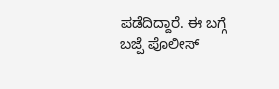ಪಡೆದಿದ್ದಾರೆ. ಈ ಬಗ್ಗೆ ಬಜ್ಪೆ ಪೊಲೀಸ್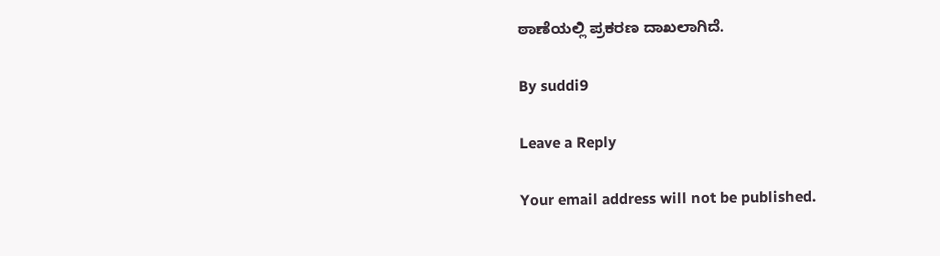ಠಾಣೆಯಲ್ಲಿ ಪ್ರಕರಣ ದಾಖಲಾಗಿದೆ.

By suddi9

Leave a Reply

Your email address will not be published.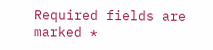Required fields are marked *